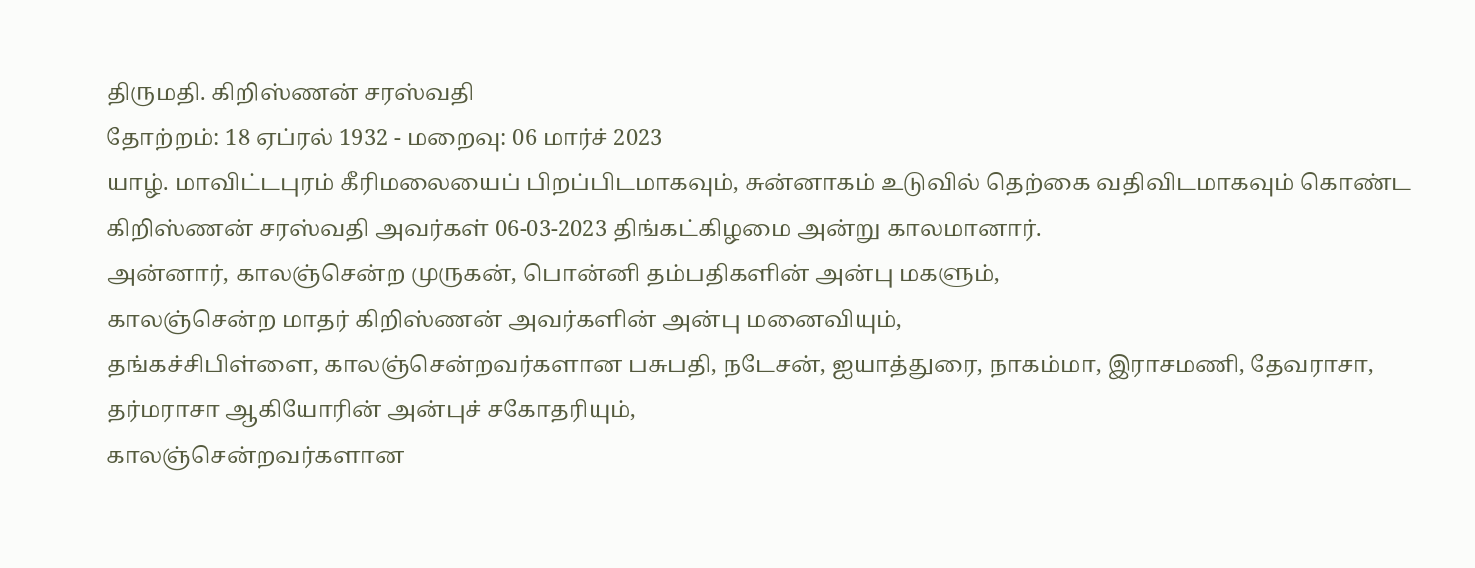திருமதி. கிறிஸ்ணன் சரஸ்வதி
தோற்றம்: 18 ஏப்ரல் 1932 - மறைவு: 06 மார்ச் 2023
யாழ். மாவிட்டபுரம் கீரிமலையைப் பிறப்பிடமாகவும், சுன்னாகம் உடுவில் தெற்கை வதிவிடமாகவும் கொண்ட கிறிஸ்ணன் சரஸ்வதி அவர்கள் 06-03-2023 திங்கட்கிழமை அன்று காலமானார்.
அன்னார், காலஞ்சென்ற முருகன், பொன்னி தம்பதிகளின் அன்பு மகளும்,
காலஞ்சென்ற மாதர் கிறிஸ்ணன் அவர்களின் அன்பு மனைவியும்,
தங்கச்சிபிள்ளை, காலஞ்சென்றவர்களான பசுபதி, நடேசன், ஐயாத்துரை, நாகம்மா, இராசமணி, தேவராசா, தர்மராசா ஆகியோரின் அன்புச் சகோதரியும்,
காலஞ்சென்றவர்களான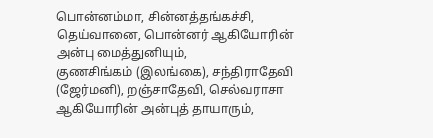பொன்னம்மா, சின்னத்தங்கச்சி, தெய்வானை, பொன்னர் ஆகியோரின் அன்பு மைத்துனியும்,
குணசிங்கம் (இலங்கை), சந்திராதேவி (ஜேர்மனி), றஞ்சாதேவி, செல்வராசா ஆகியோரின் அன்புத் தாயாரும்,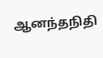ஆனந்தநிதி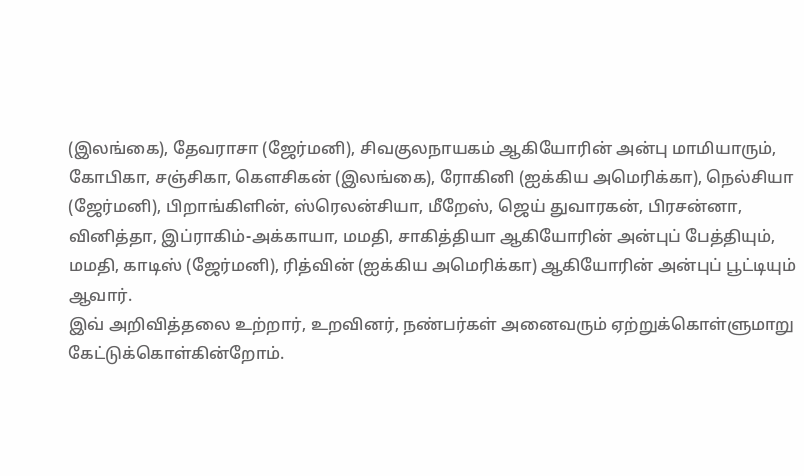(இலங்கை), தேவராசா (ஜேர்மனி), சிவகுலநாயகம் ஆகியோரின் அன்பு மாமியாரும்,
கோபிகா, சஞ்சிகா, கௌசிகன் (இலங்கை), ரோகினி (ஐக்கிய அமெரிக்கா), நெல்சியா (ஜேர்மனி), பிறாங்கிளின், ஸ்ரெலன்சியா, மீறேஸ், ஜெய் துவாரகன், பிரசன்னா, வினித்தா, இப்ராகிம்-அக்காயா, மமதி, சாகித்தியா ஆகியோரின் அன்புப் பேத்தியும்,
மமதி, காடிஸ் (ஜேர்மனி), ரித்வின் (ஐக்கிய அமெரிக்கா) ஆகியோரின் அன்புப் பூட்டியும் ஆவார்.
இவ் அறிவித்தலை உற்றார், உறவினர், நண்பர்கள் அனைவரும் ஏற்றுக்கொள்ளுமாறு கேட்டுக்கொள்கின்றோம்.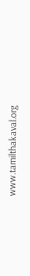www.tamilthakaval.org